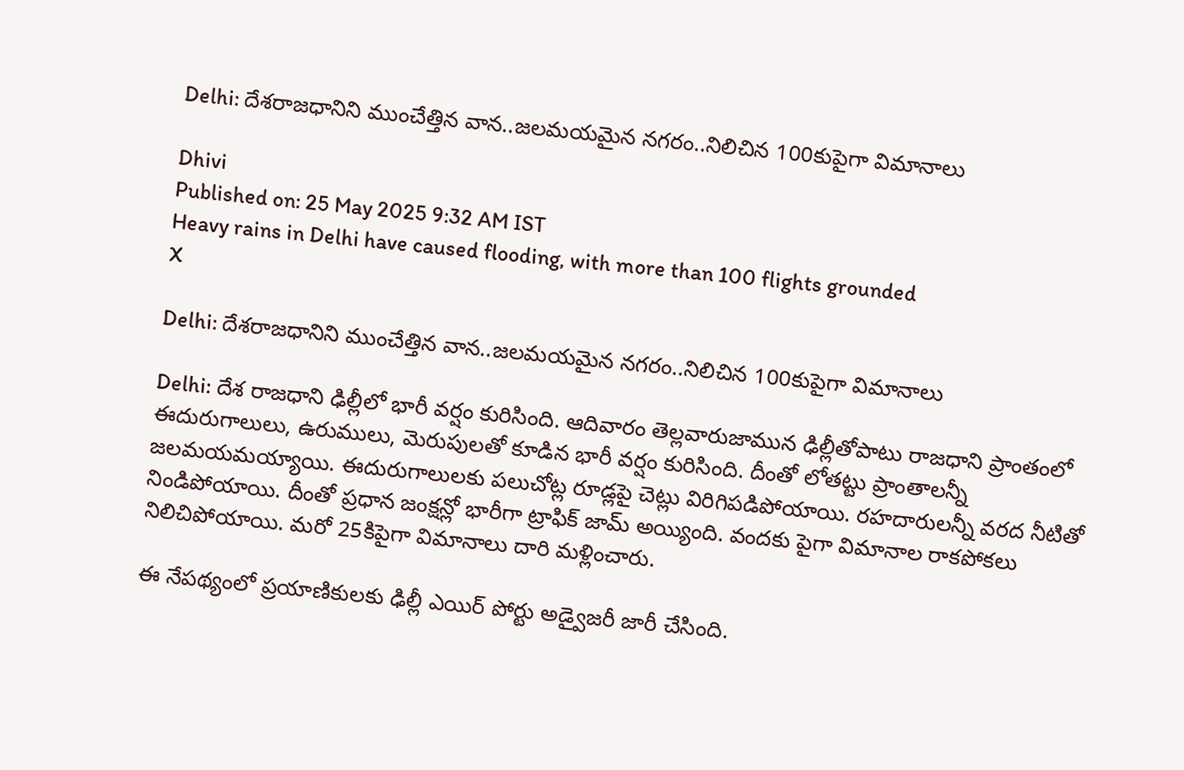Delhi: దేశరాజధానిని ముంచేత్తిన వాన..జలమయమైన నగరం..నిలిచిన 100కుపైగా విమానాలు

Dhivi
Published on: 25 May 2025 9:32 AM IST
Heavy rains in Delhi have caused flooding, with more than 100 flights grounded
X

Delhi: దేశరాజధానిని ముంచేత్తిన వాన..జలమయమైన నగరం..నిలిచిన 100కుపైగా విమానాలు

Delhi: దేశ రాజధాని ఢిల్లీలో భారీ వర్షం కురిసింది. ఆదివారం తెల్లవారుజామున ఢిల్లీతోపాటు రాజధాని ప్రాంతంలో ఈదురుగాలులు, ఉరుములు, మెరుపులతో కూడిన భారీ వర్షం కురిసింది. దీంతో లోతట్టు ప్రాంతాలన్నీ జలమయమయ్యాయి. ఈదురుగాలులకు పలుచోట్ల రూడ్లపై చెట్లు విరిగిపడిపోయాయి. రహదారులన్నీ వరద నీటితో నిండిపోయాయి. దీంతో ప్రధాన జంక్షన్లో భారీగా ట్రాఫిక్ జామ్ అయ్యింది. వందకు పైగా విమానాల రాకపోకలు నిలిచిపోయాయి. మరో 25కిపైగా విమానాలు దారి మళ్లించారు.

ఈ నేపథ్యంలో ప్రయాణికులకు ఢిల్లీ ఎయిర్ పోర్టు అడ్వైజరీ జారీ చేసింది.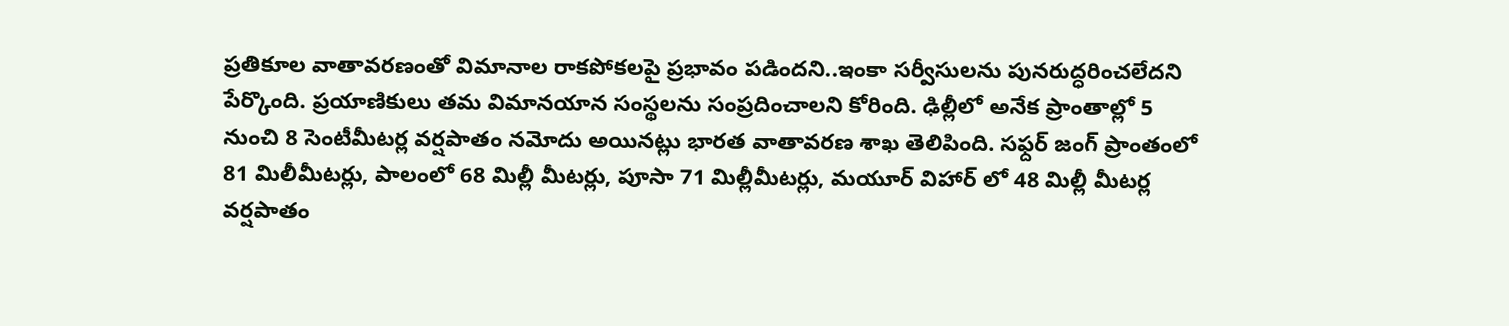ప్రతికూల వాతావరణంతో విమానాల రాకపోకలపై ప్రభావం పడిందని..ఇంకా సర్వీసులను పునరుద్ధరించలేదని పేర్కొంది. ప్రయాణికులు తమ విమానయాన సంస్థలను సంప్రదించాలని కోరింది. ఢిల్లీలో అనేక ప్రాంతాల్లో 5 నుంచి 8 సెంటీమీటర్ల వర్షపాతం నమోదు అయినట్లు భారత వాతావరణ శాఖ తెలిపింది. సఫ్దర్ జంగ్ ప్రాంతంలో 81 మిలీమీటర్లు, పాలంలో 68 మిల్లీ మీటర్లు, పూసా 71 మిల్లీమీటర్లు, మయూర్ విహార్ లో 48 మిల్లీ మీటర్ల వర్షపాతం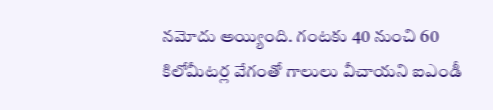నమోదు అయ్యింది. గంటకు 40 నుంచి 60 కిలోమీటర్ల వేగంతో గాలులు వీచాయని ఐఎండీ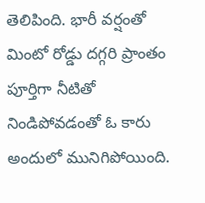తెలిపింది. భారీ వర్షంతో మింటో రోడ్డు దగ్గరి ప్రాంతం పూర్తిగా నీటితో నిండిపోవడంతో ఓ కారు అందులో మునిగిపోయింది.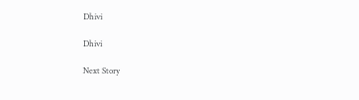Dhivi

Dhivi

Next Story